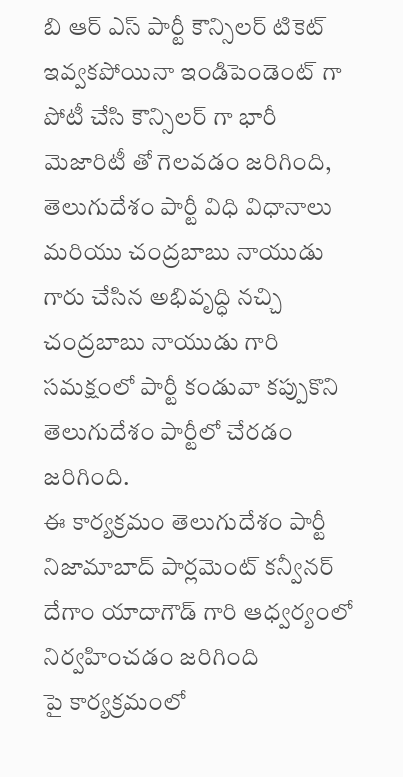బి ఆర్ ఎస్ పార్టీ కౌన్సిలర్ టికెట్ ఇవ్వకపోయినా ఇండిపెండెంట్ గా పోటీ చేసి కౌన్సిలర్ గా భారీ మెజారిటీ తో గెలవడం జరిగింది, తెలుగుదేశం పార్టీ విధి విధానాలు మరియు చంద్రబాబు నాయుడు గారు చేసిన అభివృద్ధి నచ్చి చంద్రబాబు నాయుడు గారి సమక్షంలో పార్టీ కండువా కప్పుకొని తెలుగుదేశం పార్టీలో చేరడం జరిగింది.
ఈ కార్యక్రమం తెలుగుదేశం పార్టీ నిజామాబాద్ పార్లమెంట్ కన్వీనర్ దేగాం యాదాగౌడ్ గారి ఆధ్వర్యంలో నిర్వహించడం జరిగింది
పై కార్యక్రమంలో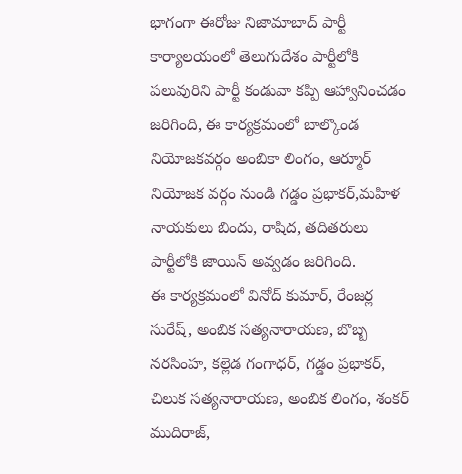భాగంగా ఈరోజు నిజామాబాద్ పార్టీ కార్యాలయంలో తెలుగుదేశం పార్టీలోకి పలువురిని పార్టీ కండువా కప్పి ఆహ్వానించడం జరిగింది, ఈ కార్యక్రమంలో బాల్కొండ నియోజకవర్గం అంబికా లింగం, ఆర్మూర్ నియోజక వర్గం నుండి గడ్డం ప్రభాకర్,మహిళ నాయకులు బిందు, రాషిద, తదితరులు పార్టీలోకి జాయిన్ అవ్వడం జరిగింది.
ఈ కార్యక్రమంలో వినోద్ కుమార్, రేంజర్ల సురేష్, అంబిక సత్యనారాయణ, బొబ్బ నరసింహ, కల్లెడ గంగాధర్, గడ్డం ప్రభాకర్, చిలుక సత్యనారాయణ, అంబిక లింగం, శంకర్ ముదిరాజ్,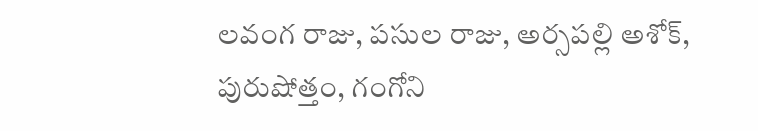లవంగ రాజు, పసుల రాజు, అర్సపల్లి అశోక్, పురుషోత్తం, గంగోని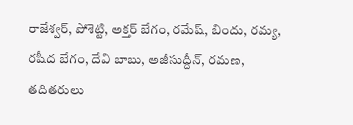రాజేశ్వర్, పోశెట్టి, అక్తర్ బేగం, రమేష్, బిందు, రమ్య, రషీద బేగం, దేవి బాబు, అజీసుద్దీన్, రమణ, తదితరులు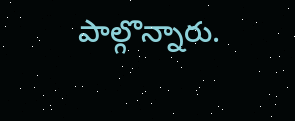పాల్గొన్నారు.